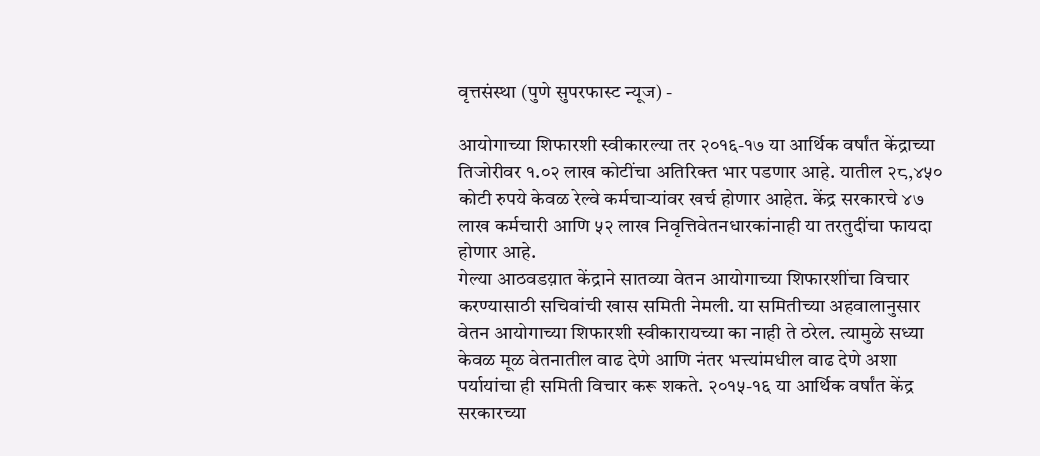वृत्तसंस्था (पुणे सुपरफास्ट न्यूज) -

आयोगाच्या शिफारशी स्वीकारल्या तर २०१६-१७ या आर्थिक वर्षांत केंद्राच्या तिजोरीवर १.०२ लाख कोटींचा अतिरिक्त भार पडणार आहे. यातील २८,४५० कोटी रुपये केवळ रेल्वे कर्मचाऱ्यांवर खर्च होणार आहेत. केंद्र सरकारचे ४७ लाख कर्मचारी आणि ५२ लाख निवृत्तिवेतनधारकांनाही या तरतुदींचा फायदा होणार आहे.
गेल्या आठवडय़ात केंद्राने सातव्या वेतन आयोगाच्या शिफारशींचा विचार करण्यासाठी सचिवांची खास समिती नेमली. या समितीच्या अहवालानुसार वेतन आयोगाच्या शिफारशी स्वीकारायच्या का नाही ते ठरेल. त्यामुळे सध्या केवळ मूळ वेतनातील वाढ देणे आणि नंतर भत्त्यांमधील वाढ देणे अशा पर्यायांचा ही समिती विचार करू शकते. २०१५-१६ या आर्थिक वर्षांत केंद्र सरकारच्या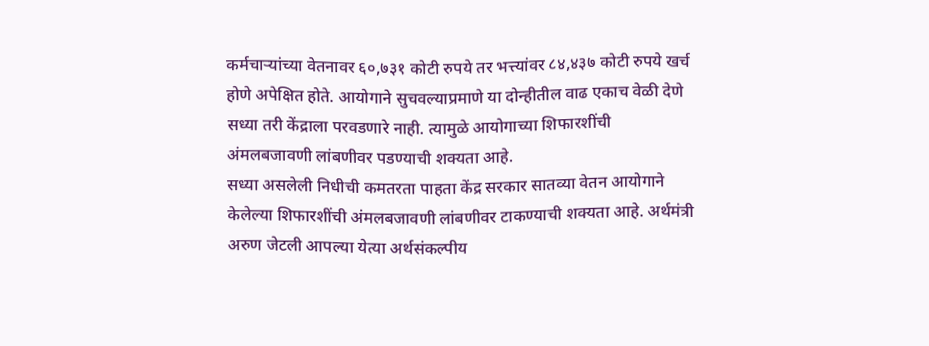कर्मचाऱ्यांच्या वेतनावर ६०,७३१ कोटी रुपये तर भत्त्यांवर ८४,४३७ कोटी रुपये खर्च होणे अपेक्षित होते. आयोगाने सुचवल्याप्रमाणे या दोन्हीतील वाढ एकाच वेळी देणे सध्या तरी केंद्राला परवडणारे नाही. त्यामुळे आयोगाच्या शिफारशींची अंमलबजावणी लांबणीवर पडण्याची शक्यता आहे.
सध्या असलेली निधीची कमतरता पाहता केंद्र सरकार सातव्या वेतन आयोगाने केलेल्या शिफारशींची अंमलबजावणी लांबणीवर टाकण्याची शक्यता आहे. अर्थमंत्री अरुण जेटली आपल्या येत्या अर्थसंकल्पीय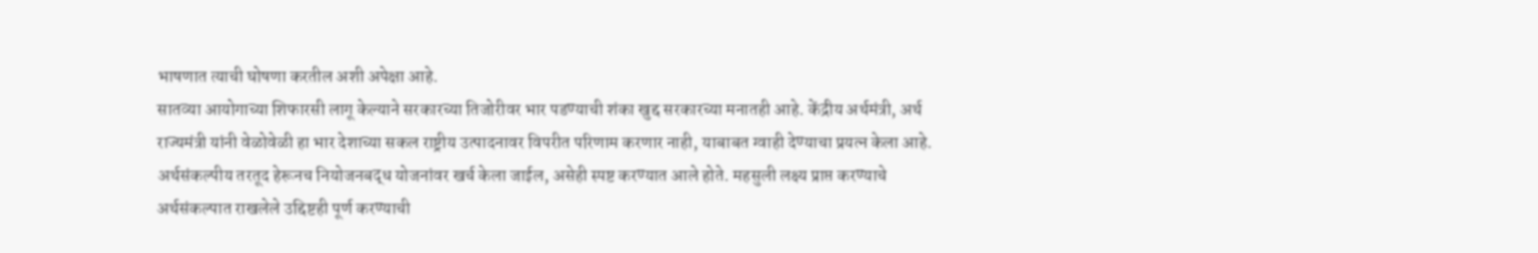भाषणात त्याची घोषणा करतील अशी अपेक्षा आहे.
सातव्या आयोगाच्या शिफारसी लागू केल्याने सरकारच्या तिजोरीवर भार पडण्याची शंका खुद्द सरकारच्या मनातही आहे. केंद्रीय अर्थमंत्री, अर्थ राज्यमंत्री यांनी वेळोवेळी हा भार देशाच्या सकल राष्ट्रीय उत्पादनावर विपरीत परिणाम करणार नाही, याबाबत ग्वाही देण्याचा प्रयत्न केला आहे. अर्थसंकल्पीय तरतूद हेरूनच नियोजनबद्ध योजनांवर खर्च केला जाईल, असेही स्पष्ट करण्यात आले होते. महसुली लक्ष्य प्राप्त करण्याचे अर्थसंकल्पात राखलेले उद्दिष्टही पूर्ण करण्याची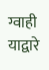ग्वाही याद्वारे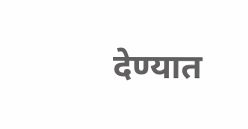देण्यात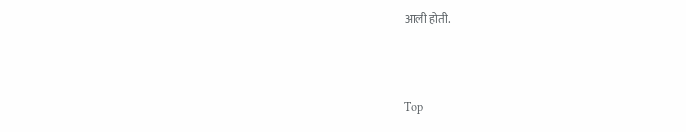आली होती.



Top